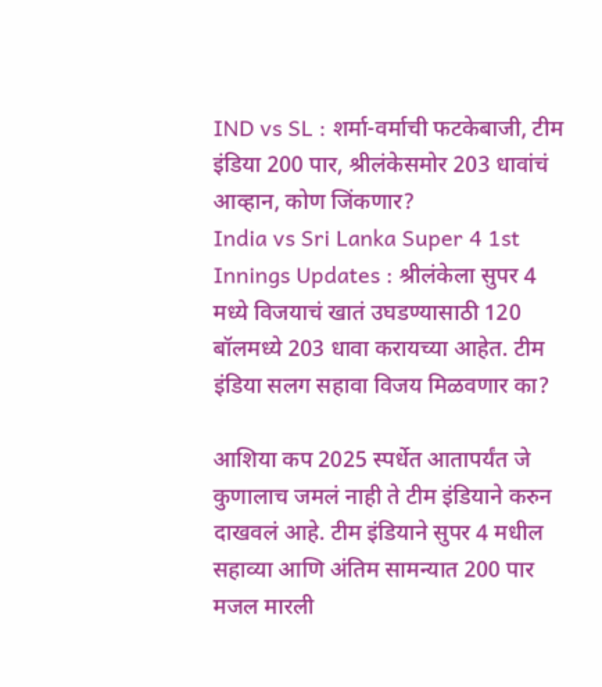IND vs SL : शर्मा-वर्माची फटकेबाजी, टीम इंडिया 200 पार, श्रीलंकेसमोर 203 धावांचं आव्हान, कोण जिंकणार?
India vs Sri Lanka Super 4 1st Innings Updates : श्रीलंकेला सुपर 4 मध्ये विजयाचं खातं उघडण्यासाठी 120 बॉलमध्ये 203 धावा करायच्या आहेत. टीम इंडिया सलग सहावा विजय मिळवणार का?

आशिया कप 2025 स्पर्धेत आतापर्यंत जे कुणालाच जमलं नाही ते टीम इंडियाने करुन दाखवलं आहे. टीम इंडियाने सुपर 4 मधील सहाव्या आणि अंतिम सामन्यात 200 पार मजल मारली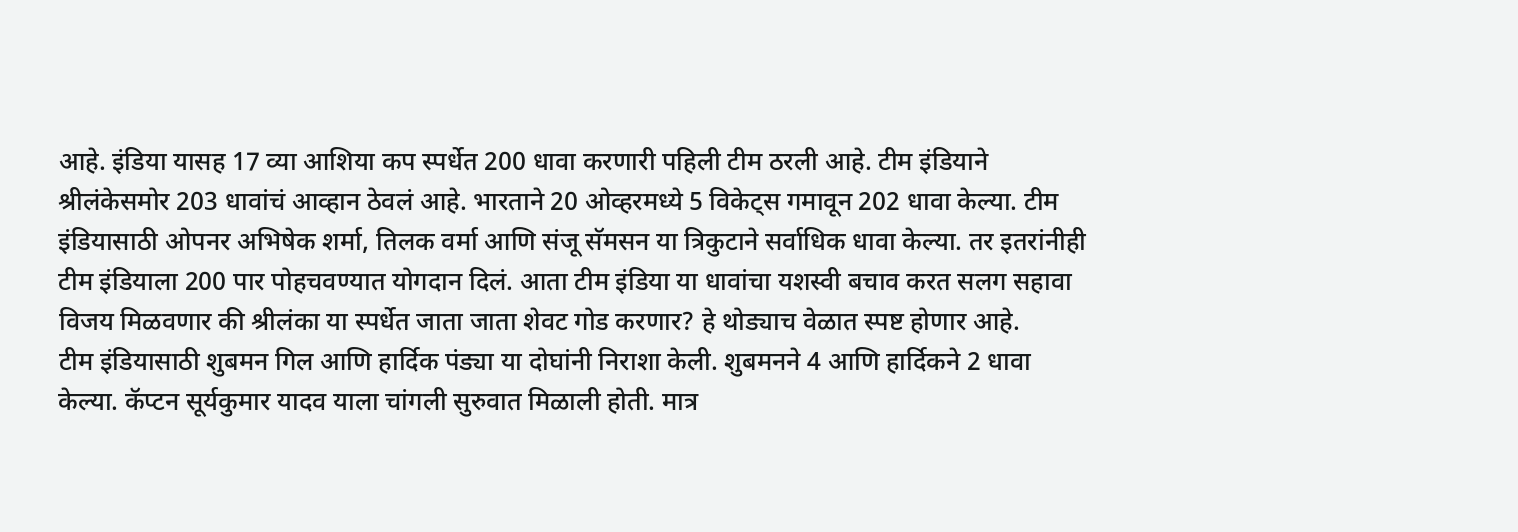आहे. इंडिया यासह 17 व्या आशिया कप स्पर्धेत 200 धावा करणारी पहिली टीम ठरली आहे. टीम इंडियाने श्रीलंकेसमोर 203 धावांचं आव्हान ठेवलं आहे. भारताने 20 ओव्हरमध्ये 5 विकेट्स गमावून 202 धावा केल्या. टीम इंडियासाठी ओपनर अभिषेक शर्मा, तिलक वर्मा आणि संजू सॅमसन या त्रिकुटाने सर्वाधिक धावा केल्या. तर इतरांनीही टीम इंडियाला 200 पार पोहचवण्यात योगदान दिलं. आता टीम इंडिया या धावांचा यशस्वी बचाव करत सलग सहावा विजय मिळवणार की श्रीलंका या स्पर्धेत जाता जाता शेवट गोड करणार? हे थोड्याच वेळात स्पष्ट होणार आहे.
टीम इंडियासाठी शुबमन गिल आणि हार्दिक पंड्या या दोघांनी निराशा केली. शुबमनने 4 आणि हार्दिकने 2 धावा केल्या. कॅप्टन सूर्यकुमार यादव याला चांगली सुरुवात मिळाली होती. मात्र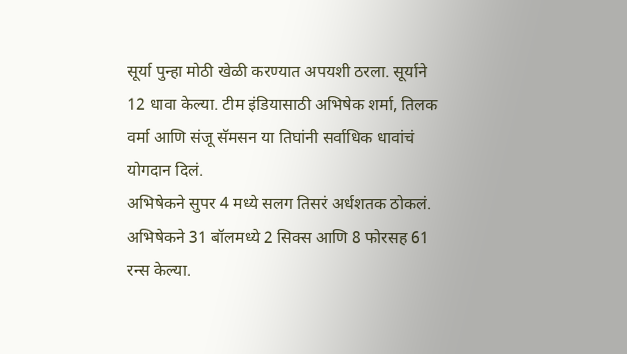सूर्या पुन्हा मोठी खेळी करण्यात अपयशी ठरला. सूर्याने 12 धावा केल्या. टीम इंडियासाठी अभिषेक शर्मा, तिलक वर्मा आणि संजू सॅमसन या तिघांनी सर्वाधिक धावांचं योगदान दिलं.
अभिषेकने सुपर 4 मध्ये सलग तिसरं अर्धशतक ठोकलं. अभिषेकने 31 बॉलमध्ये 2 सिक्स आणि 8 फोरसह 61 रन्स केल्या.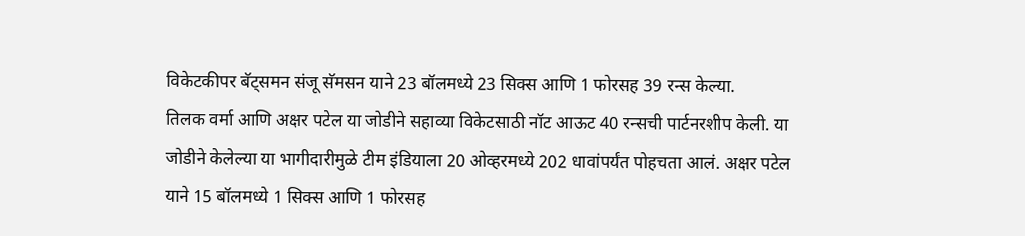विकेटकीपर बॅट्समन संजू सॅमसन याने 23 बॉलमध्ये 23 सिक्स आणि 1 फोरसह 39 रन्स केल्या.
तिलक वर्मा आणि अक्षर पटेल या जोडीने सहाव्या विकेटसाठी नॉट आऊट 40 रन्सची पार्टनरशीप केली. या जोडीने केलेल्या या भागीदारीमुळे टीम इंडियाला 20 ओव्हरमध्ये 202 धावांपर्यंत पोहचता आलं. अक्षर पटेल याने 15 बॉलमध्ये 1 सिक्स आणि 1 फोरसह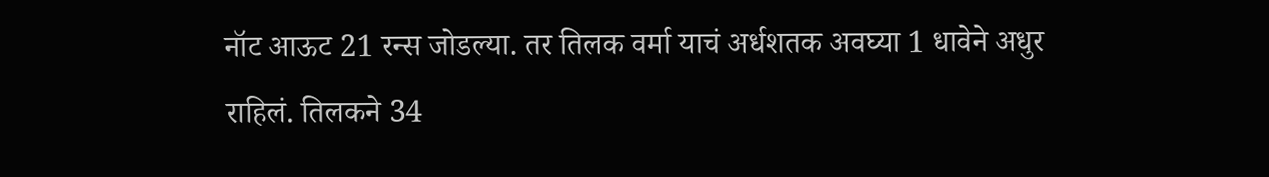नॉट आऊट 21 रन्स जोडल्या. तर तिलक वर्मा याचं अर्धशतक अवघ्या 1 धावेने अधुर राहिलं. तिलकने 34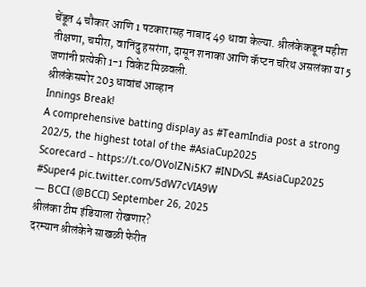चेंडूत 4 चौकार आणि 1 षटकारासह नाबाद 49 धावा केल्या. श्रीलंकेकडून महीश तीक्षणा, चमीरा, वानिंदु हसरंगा, दासून शनाका आणि कॅप्टन चरिथ असलंका या 5 जणांनी प्रत्येकी 1-1 विकेट मिळवली.
श्रीलंकेसमोर 203 धावांचं आव्हान
Innings Break!
A comprehensive batting display as #TeamIndia post a strong 202/5, the highest total of the #AsiaCup2025
Scorecard – https://t.co/OVolZNi5K7 #INDvSL #AsiaCup2025 #Super4 pic.twitter.com/5dW7cVIA9W
— BCCI (@BCCI) September 26, 2025
श्रीलंका टीम इंडियाला रोखणार?
दरम्यान श्रीलंकेने साखळी फेरीत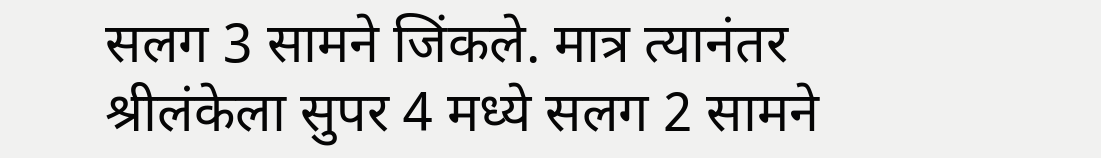सलग 3 सामने जिंकले. मात्र त्यानंतर श्रीलंकेला सुपर 4 मध्ये सलग 2 सामने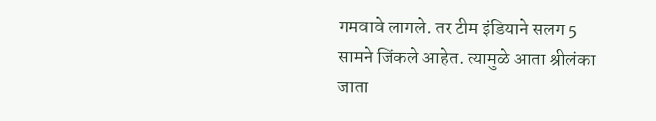गमवावे लागले. तर टीम इंडियाने सलग 5 सामने जिंकले आहेत. त्यामुळे आता श्रीलंका जाता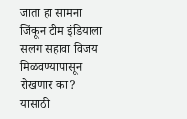जाता हा सामना जिंकून टीम इंडियाला सलग सहावा विजय मिळवण्यापासून रोखणार का? यासाठी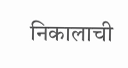निकालाची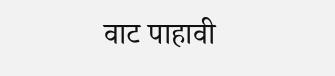वाट पाहावी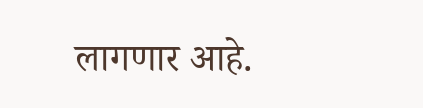लागणार आहे.